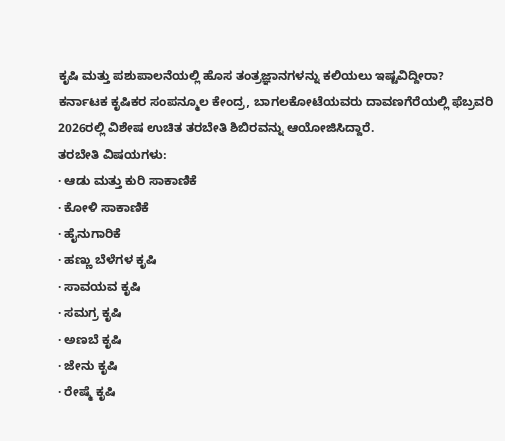ಕೃಷಿ ಮತ್ತು ಪಶುಪಾಲನೆಯಲ್ಲಿ ಹೊಸ ತಂತ್ರಜ್ಞಾನಗಳನ್ನು ಕಲಿಯಲು ಇಷ್ಟವಿದ್ದೀರಾ?
ಕರ್ನಾಟಕ ಕೃಷಿಕರ ಸಂಪನ್ಮೂಲ ಕೇಂದ್ರ, ಬಾಗಲಕೋಟೆಯವರು ದಾವಣಗೆರೆಯಲ್ಲಿ ಫೆಬ್ರವರಿ 2026ರಲ್ಲಿ ವಿಶೇಷ ಉಚಿತ ತರಬೇತಿ ಶಿಬಿರವನ್ನು ಆಯೋಜಿಸಿದ್ದಾರೆ.
ತರಬೇತಿ ವಿಷಯಗಳು:
· ಆಡು ಮತ್ತು ಕುರಿ ಸಾಕಾಣಿಕೆ
· ಕೋಳಿ ಸಾಕಾಣಿಕೆ
· ಹೈನುಗಾರಿಕೆ
· ಹಣ್ಣು ಬೆಳೆಗಳ ಕೃಷಿ
· ಸಾವಯವ ಕೃಷಿ
· ಸಮಗ್ರ ಕೃಷಿ
· ಅಣಬೆ ಕೃಷಿ
· ಜೇನು ಕೃಷಿ
· ರೇಷ್ಮೆ ಕೃಷಿ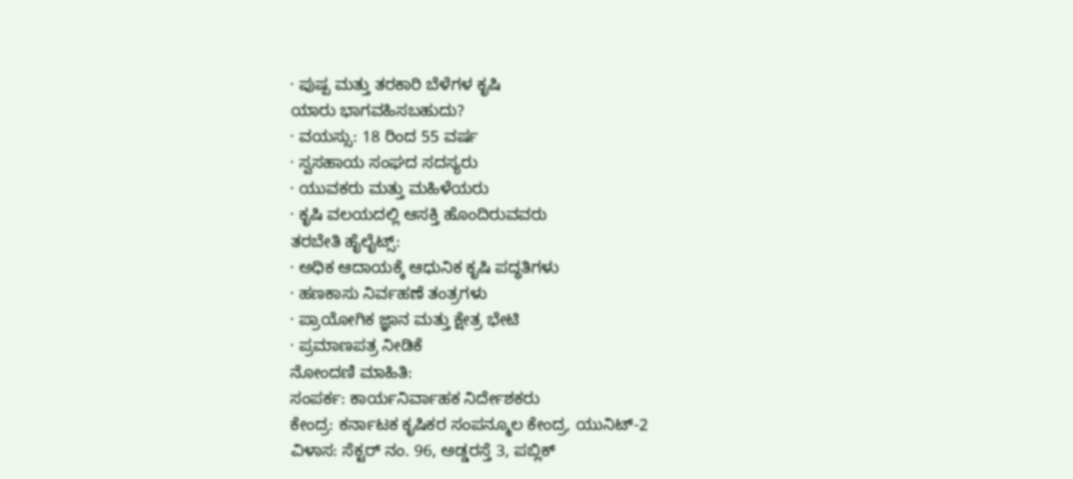· ಪುಷ್ಪ ಮತ್ತು ತರಕಾರಿ ಬೆಳೆಗಳ ಕೃಷಿ
ಯಾರು ಭಾಗವಹಿಸಬಹುದು?
· ವಯಸ್ಸು: 18 ರಿಂದ 55 ವರ್ಷ
· ಸ್ವಸಹಾಯ ಸಂಘದ ಸದಸ್ಯರು
· ಯುವಕರು ಮತ್ತು ಮಹಿಳೆಯರು
· ಕೃಷಿ ವಲಯದಲ್ಲಿ ಆಸಕ್ತಿ ಹೊಂದಿರುವವರು
ತರಬೇತಿ ಹೈಲೈಟ್ಸ್:
· ಅಧಿಕ ಆದಾಯಕ್ಕೆ ಆಧುನಿಕ ಕೃಷಿ ಪದ್ಧತಿಗಳು
· ಹಣಕಾಸು ನಿರ್ವಹಣೆ ತಂತ್ರಗಳು
· ಪ್ರಾಯೋಗಿಕ ಜ್ಞಾನ ಮತ್ತು ಕ್ಷೇತ್ರ ಭೇಟಿ
· ಪ್ರಮಾಣಪತ್ರ ನೀಡಿಕೆ
ನೋಂದಣಿ ಮಾಹಿತಿ:
ಸಂಪರ್ಕ: ಕಾರ್ಯನಿರ್ವಾಹಕ ನಿರ್ದೇಶಕರು
ಕೇಂದ್ರ: ಕರ್ನಾಟಕ ಕೃಷಿಕರ ಸಂಪನ್ಮೂಲ ಕೇಂದ್ರ, ಯುನಿಟ್-2
ವಿಳಾಸ: ಸೆಕ್ಟರ್ ನಂ. 96, ಅಡ್ಡರಸ್ತೆ 3, ಪಬ್ಲಿಕ್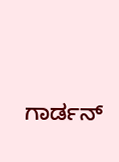ಗಾರ್ಡನ್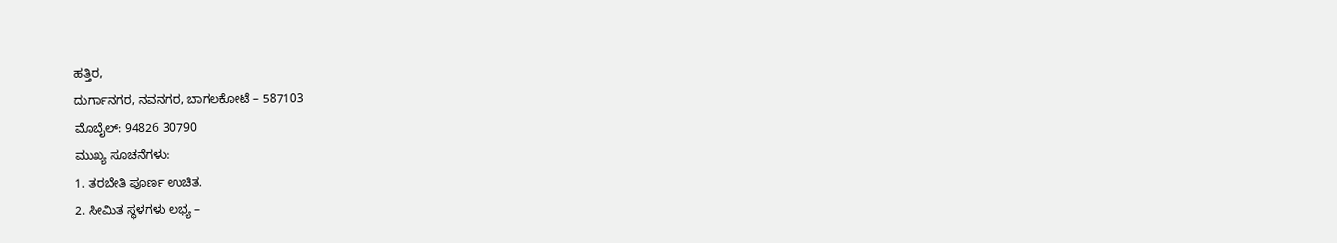ಹತ್ತಿರ,
ದುರ್ಗಾನಗರ, ನವನಗರ, ಬಾಗಲಕೋಟೆ – 587103
ಮೊಬೈಲ್: 94826 30790
ಮುಖ್ಯ ಸೂಚನೆಗಳು:
1. ತರಬೇತಿ ಪೂರ್ಣ ಉಚಿತ.
2. ಸೀಮಿತ ಸ್ಥಳಗಳು ಲಭ್ಯ –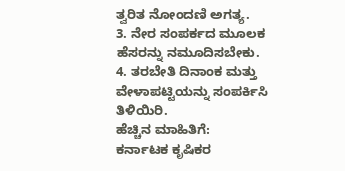ತ್ವರಿತ ನೋಂದಣಿ ಅಗತ್ಯ.
3. ನೇರ ಸಂಪರ್ಕದ ಮೂಲಕ ಹೆಸರನ್ನು ನಮೂದಿಸಬೇಕು.
4. ತರಬೇತಿ ದಿನಾಂಕ ಮತ್ತು ವೇಳಾಪಟ್ಟಿಯನ್ನು ಸಂಪರ್ಕಿಸಿ ತಿಳಿಯಿರಿ.
ಹೆಚ್ಚಿನ ಮಾಹಿತಿಗೆ:
ಕರ್ನಾಟಕ ಕೃಷಿಕರ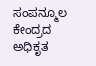ಸಂಪನ್ಮೂಲ ಕೇಂದ್ರದ ಅಧಿಕೃತ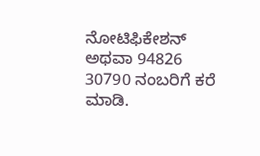ನೋಟಿಫಿಕೇಶನ್ ಅಥವಾ 94826 30790 ನಂಬರಿಗೆ ಕರೆ ಮಾಡಿ.